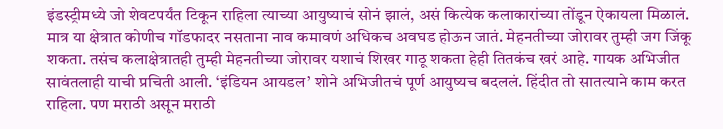इंडस्ट्रीमध्ये जो शेवटपर्यंत टिकून राहिला त्याच्या आयुष्याचं सोनं झालं, असं कित्येक कलाकारांच्या तोंडून ऐकायला मिळालं. मात्र या क्षेत्रात कोणीच गॉडफादर नसताना नाव कमावणं अधिकच अवघड होऊन जातं. मेहनतीच्या जोरावर तुम्ही जग जिंकू शकता. तसंच कलाक्षेत्रातही तुम्ही मेहनतीच्या जोरावर यशाचं शिखर गाठू शकता हेही तितकंच खरं आहे. गायक अभिजीत सावंतलाही याची प्रचिती आली. ‘इंडियन आयडल’ शोने अभिजीतचं पूर्ण आयुष्यच बदललं. हिंदीत तो सातत्याने काम करत राहिला. पण मराठी असून मराठी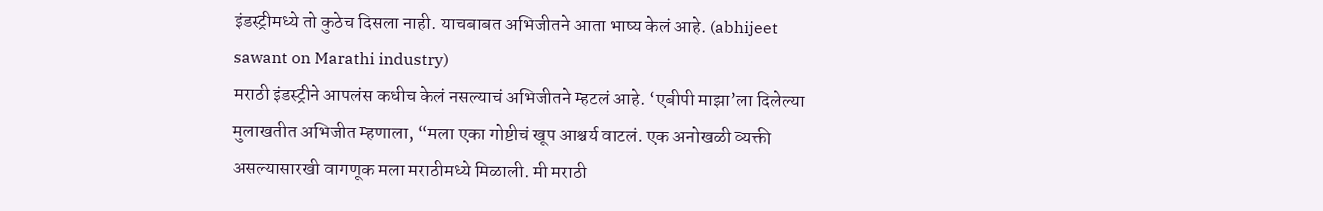इंडस्ट्रीमध्ये तो कुठेच दिसला नाही. याचबाबत अभिजीतने आता भाष्य केलं आहे. (abhijeet sawant on Marathi industry)
मराठी इंडस्ट्रीने आपलंस कधीच केलं नसल्याचं अभिजीतने म्हटलं आहे. ‘एबीपी माझा’ला दिलेल्या मुलाखतीत अभिजीत म्हणाला, “मला एका गोष्टीचं खूप आश्चर्य वाटलं. एक अनोखळी व्यक्ती असल्यासारखी वागणूक मला मराठीमध्ये मिळाली. मी मराठी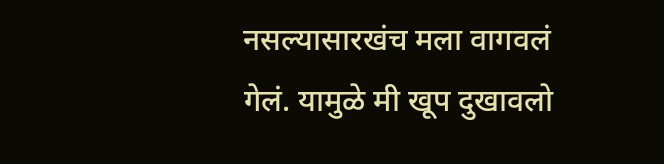नसल्यासारखंच मला वागवलं गेलं. यामुळे मी खूप दुखावलो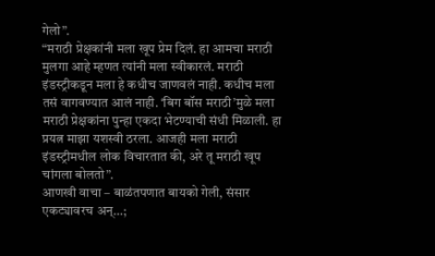गेलो”.
“मराठी प्रेक्षकांनी मला खूप प्रेम दिलं. हा आमचा मराठी मुलगा आहे म्हणत त्यांनी मला स्वीकारलं. मराठी इंडस्ट्रीकडून मला हे कधीच जाणवलं नाही. कधीच मला तसं वागवण्यात आलं नाही. ‘बिग बॉस मराठी’मुळे मला मराठी प्रेक्षकांना पुन्हा एकदा भेटण्याची संधी मिळाली. हा प्रयत्न माझा यशस्वी ठरला. आजही मला मराठी इंडस्ट्रीमधील लोक विचारतात की, अरे तू मराठी खूप चांगला बोलतो”.
आणखी वाचा – बाळंतपणात बायको गेली, संसार एकट्यावरच अन्…;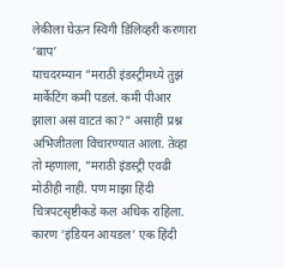लेकीला घेऊन स्विगी डिलिव्हरी करणारा ‘बाप’
याचदरम्यान “मराठी इंडस्ट्रीमध्ये तुझं मार्केटिंग कमी पडलं. कमी पीआर झाला असं वाटतं का?” असाही प्रश्न अभिजीतला विचारण्यात आला. तेव्हा तो म्हणाला, “मराठी इंडस्ट्री एवढी मोठीही नाही. पण माझा हिंदी चित्रपटसृष्टीकडे कल अधिक राहिला. कारण ‘इंडियन आयडल’ एक हिंदी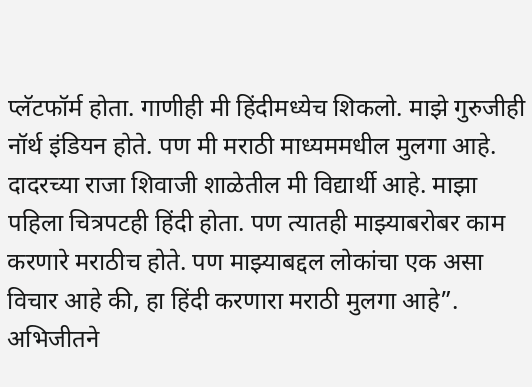प्लॅटफॉर्म होता. गाणीही मी हिंदीमध्येच शिकलो. माझे गुरुजीही नॉर्थ इंडियन होते. पण मी मराठी माध्यममधील मुलगा आहे. दादरच्या राजा शिवाजी शाळेतील मी विद्यार्थी आहे. माझा पहिला चित्रपटही हिंदी होता. पण त्यातही माझ्याबरोबर काम करणारे मराठीच होते. पण माझ्याबद्दल लोकांचा एक असा विचार आहे की, हा हिंदी करणारा मराठी मुलगा आहे”. अभिजीतने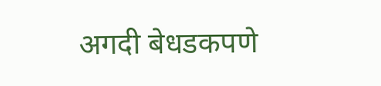अगदी बेधडकपणे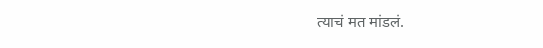त्याचं मत मांडलं.